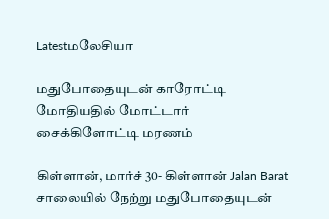Latestமலேசியா

மதுபோதையுடன் காரோட்டி மோதியதில் மோட்டார் சைக்கிளோட்டி மரணம்

கிள்ளான், மார்ச் 30- கிள்ளான் Jalan Barat சாலையில் நேற்று மதுபோதையுடன்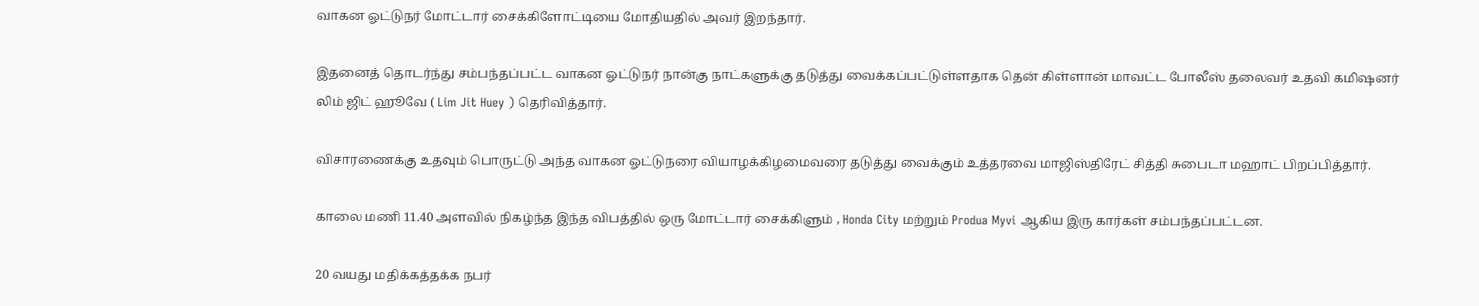வாகன ஓட்டுநர் மோட்டார் சைக்கிளோட்டியை மோதியதில் அவர் இறந்தார்.

இதனைத் தொடர்ந்து சம்பந்தப்பட்ட வாகன ஓட்டுநர் நான்கு நாட்களுக்கு தடுத்து வைக்கப்பட்டுள்ளதாக தென் கிள்ளான் மாவட்ட போலீஸ் தலைவர் உதவி கமிஷனர் லிம் ஜிட் ஹூவே ( Lim Jit Huey ) தெரிவித்தார்.

விசாரணைக்கு உதவும் பொருட்டு அந்த வாகன ஓட்டுநரை வியாழக்கிழமைவரை தடுத்து வைக்கும் உத்தரவை மாஜிஸ்திரேட் சித்தி சுபைடா மஹாட் பிறப்பித்தார்.

காலை மணி 11.40 அளவில் நிகழ்ந்த இந்த விபத்தில் ஒரு மோட்டார் சைக்கிளும் , Honda City மற்றும் Produa Myvi ஆகிய இரு கார்கள் சம்பந்தப்பட்டன.

20 வயது மதிக்கத்தக்க நபர்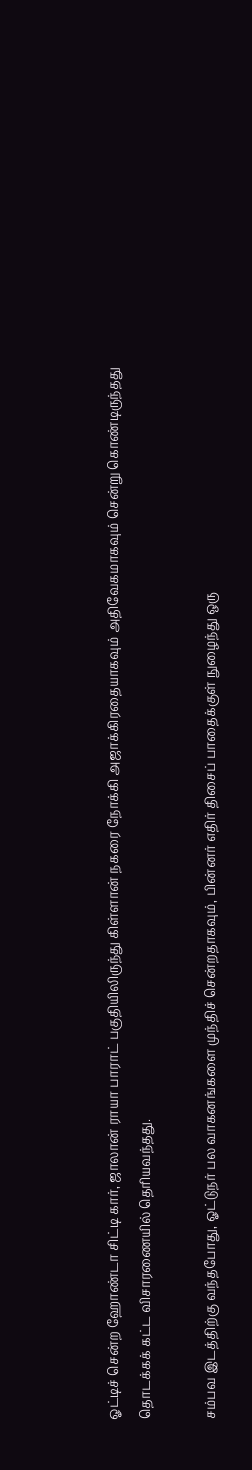ஓட்டிச் சென்ற ஹோண்டா சிட்டி கார், ஜாலான் ராயா பாராட் பகுதியிலிருந்து கிள்ளான் நகரை நோக்கி அஜாக்கிரதையாகவும் அதிவேகமாகவும் சென்று கொண்டிருந்தது தொடக்கக் கட்ட விசாரணையில் தெரியவந்தது.

சம்பவ இடத்திற்கு வந்தபோது, ஓட்டுநர் பல வாகனங்களை முந்திச் சென்றதாகவும், பின்னர் எதிர் திசைப் பாதைக்குள் நுழைந்து ஒரு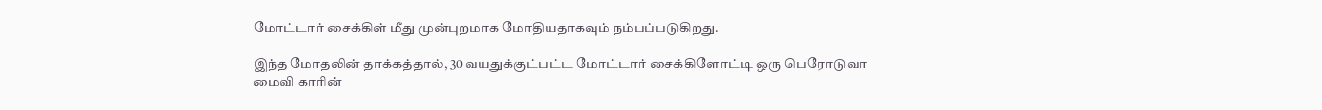மோட்டார் சைக்கிள் மீது முன்புறமாக மோதியதாகவும் நம்பப்படுகிறது.

இந்த மோதலின் தாக்கத்தால், 30 வயதுக்குட்பட்ட மோட்டார் சைக்கிளோட்டி ஒரு பெரோடுவா மைவி காரின்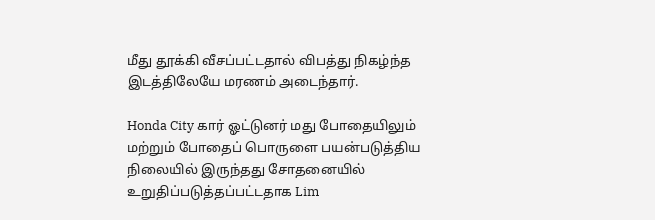மீது தூக்கி வீசப்பட்டதால் விபத்து நிகழ்ந்த இடத்திலேயே மரணம் அடைந்தார்.

Honda City கார் ஓட்டுனர் மது போதையிலும் மற்றும் போதைப் பொருளை பயன்படுத்திய நிலையில் இருந்தது சோதனையில் உறுதிப்படுத்தப்பட்டதாக Lim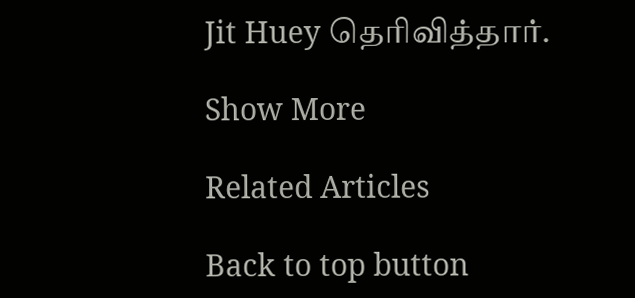Jit Huey தெரிவித்தார்.

Show More

Related Articles

Back to top button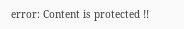error: Content is protected !!